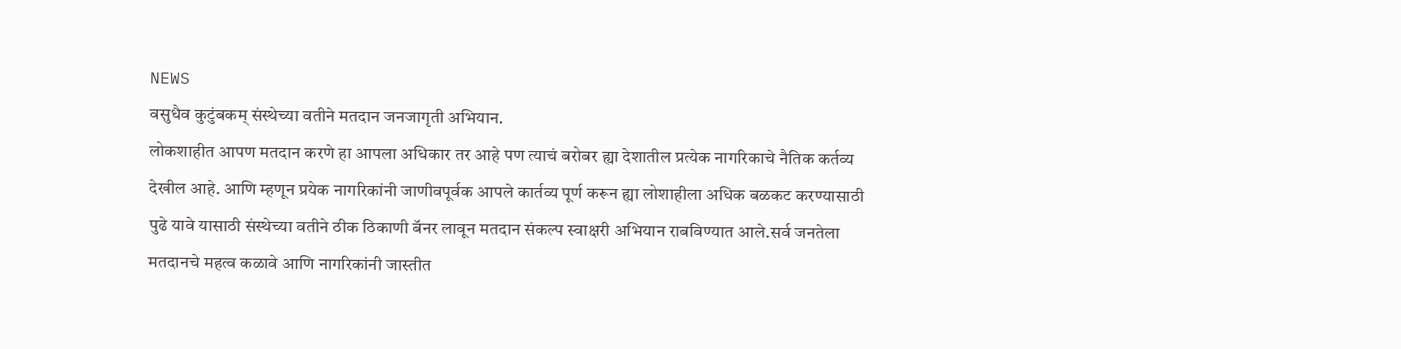NEWS
वसुधैव कुटुंबकम् संस्थेच्या वतीने मतदान जनजागृती अभियान.
लोकशाहीत आपण मतदान करणे हा आपला अधिकार तर आहे पण त्याचं बरोबर ह्या देशातील प्रत्येक नागरिकाचे नैतिक कर्तव्य देखील आहे. आणि म्हणून प्रयेक नागरिकांनी जाणीवपूर्वक आपले कार्तव्य पूर्ण करून ह्या लोशाहीला अधिक बळकट करण्यासाठी पुढे यावे यासाठी संस्थेच्या वतीने ठीक ठिकाणी बॅनर लावून मतदान संकल्प स्वाक्षरी अभियान राबविण्यात आले.सर्व जनतेला मतदानचे महत्व कळावे आणि नागरिकांनी जास्तीत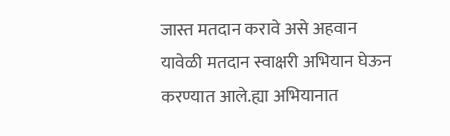जास्त मतदान करावे असे अहवान यावेळी मतदान स्वाक्षरी अभियान घेऊन करण्यात आले.ह्या अभियानात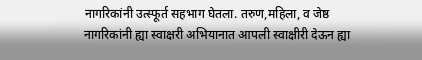नागरिकांनी उत्स्फूर्त सहभाग घेतला. तरुण,महिला, व जेष्ठ नागरिकांनी ह्या स्वाक्षरी अभियानात आपली स्वाक्षीरी देऊन ह्या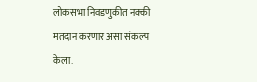लोकसभा निवडणुकीत नक्की मतदान करणार असा संकल्प केला.